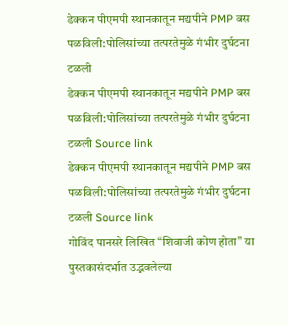डेक्कन पीएमपी स्थानकातून मद्यपीने PMP बस पळविली:पोलिसांच्या तत्परतेमुळे गंभीर दुर्घटना टळली
डेक्कन पीएमपी स्थानकातून मद्यपीने PMP बस पळविली:पोलिसांच्या तत्परतेमुळे गंभीर दुर्घटना टळली Source link
डेक्कन पीएमपी स्थानकातून मद्यपीने PMP बस पळविली:पोलिसांच्या तत्परतेमुळे गंभीर दुर्घटना टळली Source link
गोविंद पानसरे लिखित “शिवाजी कोण होता” या पुस्तकासंदर्भात उद्भवलेल्या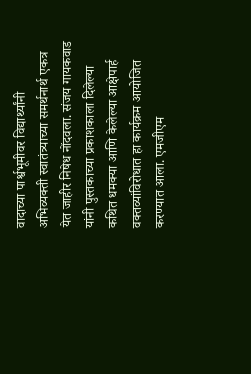वादाच्या पार्श्वभूमीवर विद्यार्थ्यांनी अभिव्यक्ती स्वातंत्र्याच्या समर्थनार्थ एकत्र येत जाहीर निषेध नोंदवला. संजय गायकवाड यांनी पुस्तकाच्या प्रकाशकाला दिलेल्या कथित धमक्या आणि केलेल्या आक्षेपार्ह वक्तव्यांविरोधात हा कार्यक्रम आयोजित करण्यात आला. एमजीएम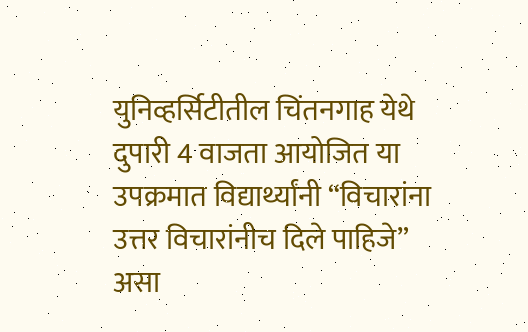युनिव्हर्सिटीतील चिंतनगाह येथे दुपारी 4 वाजता आयोजित या उपक्रमात विद्यार्थ्यांनी “विचारांना उत्तर विचारांनीच दिले पाहिजे” असा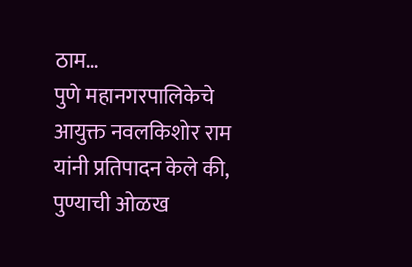ठाम…
पुणे महानगरपालिकेचे आयुक्त नवलकिशोर राम यांनी प्रतिपादन केले की, पुण्याची ओळख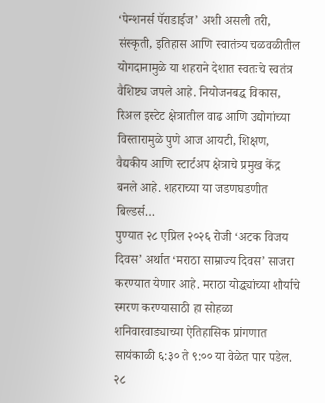‘पेन्शनर्स पॅराडाईज’ अशी असली तरी, संस्कृती, इतिहास आणि स्वातंत्र्य चळवळीतील योगदानामुळे या शहराने देशात स्वतःचे स्वतंत्र वैशिष्ट्य जपले आहे. नियोजनबद्ध विकास, रिअल इस्टेट क्षेत्रातील वाढ आणि उद्योगांच्या विस्तारामुळे पुणे आज आयटी, शिक्षण, वैद्यकीय आणि स्टार्टअप क्षेत्राचे प्रमुख केंद्र बनले आहे. शहराच्या या जडणघडणीत बिल्डर्स…
पुण्यात २८ एप्रिल २०२६ रोजी ‘अटक विजय दिवस’ अर्थात ‘मराठा साम्राज्य दिवस’ साजरा करण्यात येणार आहे. मराठा योद्ध्यांच्या शौर्याचे स्मरण करण्यासाठी हा सोहळा शनिवारवाड्याच्या ऐतिहासिक प्रांगणात सायंकाळी ६:३० ते ९:०० या वेळेत पार पडेल. २८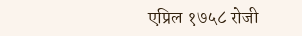एप्रिल १७५८ रोजी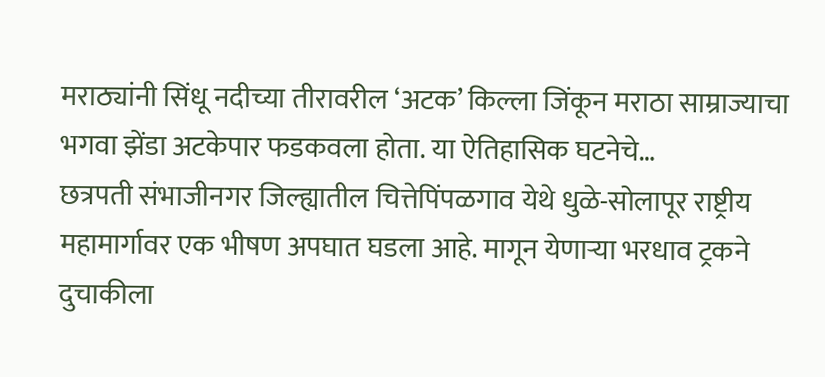मराठ्यांनी सिंधू नदीच्या तीरावरील ‘अटक’ किल्ला जिंकून मराठा साम्राज्याचा भगवा झेंडा अटकेपार फडकवला होता. या ऐतिहासिक घटनेचे…
छत्रपती संभाजीनगर जिल्ह्यातील चित्तेपिंपळगाव येथे धुळे-सोलापूर राष्ट्रीय महामार्गावर एक भीषण अपघात घडला आहे. मागून येणाऱ्या भरधाव ट्रकने दुचाकीला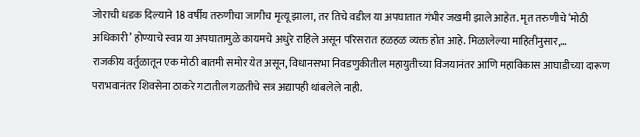जोराची धडक दिल्याने 18 वर्षीय तरुणीचा जागीच मृत्यू झाला, तर तिचे वडील या अपघातात गंभीर जखमी झाले आहेत. मृत तरुणीचे ‘मोठी अधिकारी’ होण्याचे स्वप्न या अपघातामुळे कायमचे अधुरे राहिले असून परिसरात हळहळ व्यक्त होत आहे. मिळालेल्या माहितीनुसार,…
राजकीय वर्तुळातून एक मोठी बातमी समोर येत असून, विधानसभा निवडणुकीतील महायुतीच्या विजयानंतर आणि महाविकास आघाडीच्या दारूण पराभवानंतर शिवसेना ठाकरे गटातील गळतीचे सत्र अद्यापही थांबलेले नाही.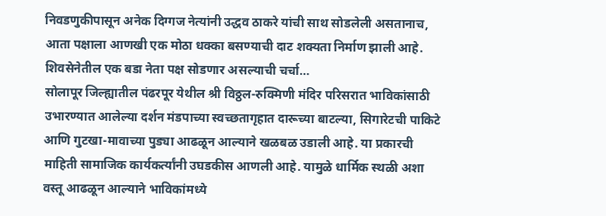निवडणुकीपासून अनेक दिग्गज नेत्यांनी उद्धव ठाकरे यांची साथ सोडलेली असतानाच, आता पक्षाला आणखी एक मोठा धक्का बसण्याची दाट शक्यता निर्माण झाली आहे. शिवसेनेतील एक बडा नेता पक्ष सोडणार असल्याची चर्चा…
सोलापूर जिल्ह्यातील पंढरपूर येथील श्री विठ्ठल-रुक्मिणी मंदिर परिसरात भाविकांसाठी उभारण्यात आलेल्या दर्शन मंडपाच्या स्वच्छतागृहात दारूच्या बाटल्या, सिगारेटची पाकिटे आणि गुटखा-मावाच्या पुड्या आढळून आल्याने खळबळ उडाली आहे. या प्रकारची माहिती सामाजिक कार्यकर्त्यांनी उघडकीस आणली आहे. यामुळे धार्मिक स्थळी अशा वस्तू आढळून आल्याने भाविकांमध्ये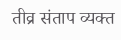तीव्र संताप व्यक्त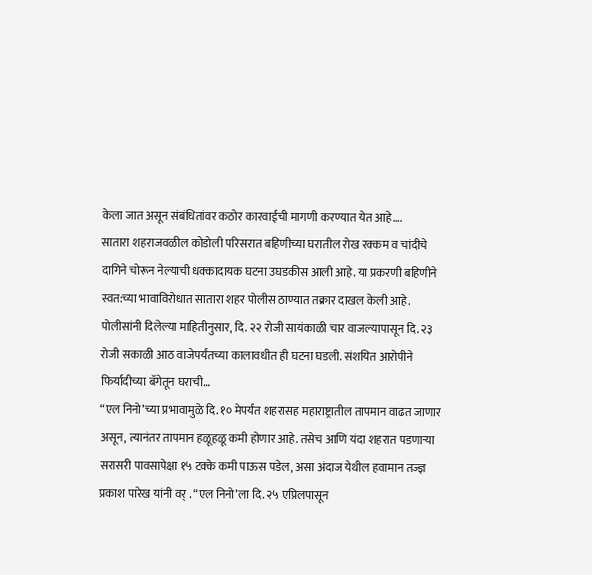केला जात असून संबंधितांवर कठोर कारवाईची मागणी करण्यात येत आहे….
सातारा शहराजवळील कोडोली परिसरात बहिणीच्या घरातील रोख रक्कम व चांदीचे दागिने चोरून नेल्याची धक्कादायक घटना उघडकीस आली आहे. या प्रकरणी बहिणीने स्वत:च्या भावाविरोधात सातारा शहर पोलीस ठाण्यात तक्रार दाखल केली आहे. पोलीसांनी दिलेल्या माहितीनुसार, दि. २२ रोजी सायंकाळी चार वाजल्यापासून दि. २३ रोजी सकाळी आठ वाजेपर्यंतच्या कालावधीत ही घटना घडली. संशयित आरोपीने फिर्यादीच्या बॅगेतून घराची…
“एल निनो’च्या प्रभावामुळे दि. १० मेपर्यंत शहरासह महाराष्ट्रातील तापमान वाढत जाणार असून, त्यानंतर तापमान हळूहळू कमी होणार आहे. तसेच आणि यंदा शहरात पडणाऱ्या सरासरी पावसापेक्षा १५ टक्के कमी पाऊस पडेल, असा अंदाज येथील हवामान तज्ज्ञ प्रकाश पारेख यांनी वर् . “एल निनो’ला दि. २५ एप्रिलपासून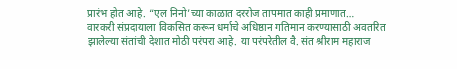प्रारंभ होत आहे. “एल निनो’च्या काळात दररोज तापमात काही प्रमाणात…
वारकरी संप्रदायाला विकसित करून धर्माचे अधिष्ठान गतिमान करण्यासाठी अवतरित झालेल्या संतांची देशात मोठी परंपरा आहे. या परंपरेतील वै. संत श्रीराम महाराज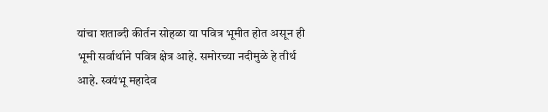यांचा शताब्दी कीर्तन सोहळा या पवित्र भूमीत होत असून ही भूमी सर्वार्थाने पवित्र क्षेत्र आहे. समोरच्या नदीमुळे हे तीर्थ आहे. स्वयंभू महादेव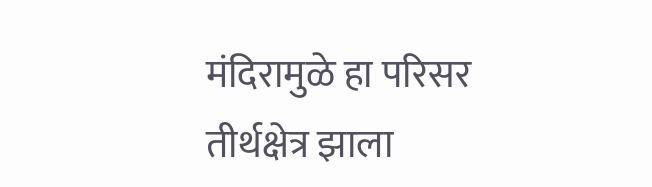मंदिरामुळे हा परिसर तीर्थक्षेत्र झाला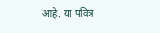आहे. या पवित्र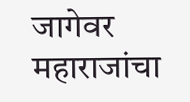जागेवर महाराजांचा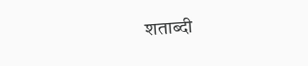शताब्दी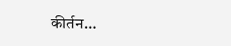कीर्तन…